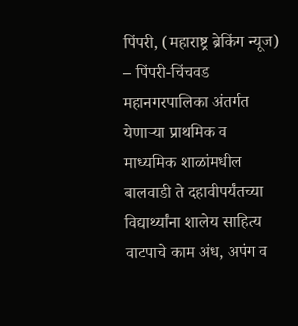पिंपरी, (महाराष्ट्र ब्रेकिंग न्यूज) – पिंपरी-चिंचवड महानगरपालिका अंतर्गत येणाऱ्या प्राथमिक व माध्यमिक शाळांमधील बालवाडी ते दहावीपर्यंतच्या विद्यार्थ्यांना शालेय साहित्य वाटपाचे काम अंध, अपंग व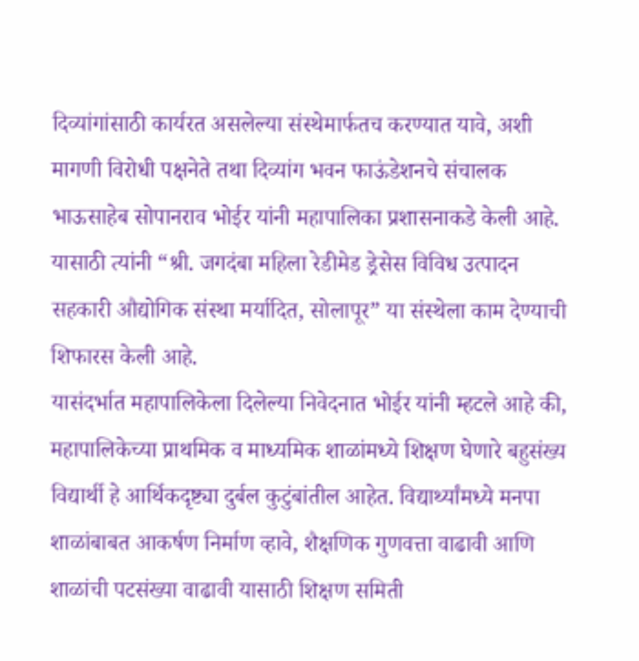दिव्यांगांसाठी कार्यरत असलेल्या संस्थेमार्फतच करण्यात यावे, अशी मागणी विरोधी पक्षनेते तथा दिव्यांग भवन फाऊंडेशनचे संचालक भाऊसाहेब सोपानराव भोईर यांनी महापालिका प्रशासनाकडे केली आहे. यासाठी त्यांनी “श्री. जगदंबा महिला रेडीमेड ड्रेसेस विविध उत्पादन सहकारी औद्योगिक संस्था मर्यादित, सोलापूर” या संस्थेला काम देण्याची शिफारस केली आहे.
यासंदर्भात महापालिकेला दिलेल्या निवेदनात भोईर यांनी म्हटले आहे की, महापालिकेच्या प्राथमिक व माध्यमिक शाळांमध्ये शिक्षण घेणारे बहुसंख्य विद्यार्थी हे आर्थिकदृष्ट्या दुर्बल कुटुंबांतील आहेत. विद्यार्थ्यांमध्ये मनपा शाळांबाबत आकर्षण निर्माण व्हावे, शैक्षणिक गुणवत्ता वाढावी आणि शाळांची पटसंख्या वाढावी यासाठी शिक्षण समिती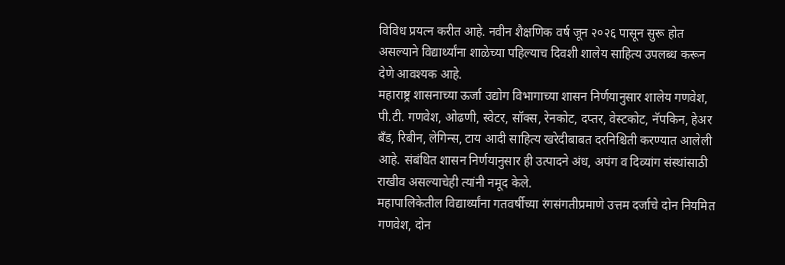विविध प्रयत्न करीत आहे. नवीन शैक्षणिक वर्ष जून २०२६ पासून सुरू होत असल्याने विद्यार्थ्यांना शाळेच्या पहिल्याच दिवशी शालेय साहित्य उपलब्ध करून देणे आवश्यक आहे.
महाराष्ट्र शासनाच्या ऊर्जा उद्योग विभागाच्या शासन निर्णयानुसार शालेय गणवेश, पी.टी. गणवेश, ओढणी, स्वेटर, सॉक्स, रेनकोट, दप्तर, वेस्टकोट, नॅपकिन, हेअर बँड, रिबीन, लेगिन्स, टाय आदी साहित्य खरेदीबाबत दरनिश्चिती करण्यात आलेली आहे. संबंधित शासन निर्णयानुसार ही उत्पादने अंध, अपंग व दिव्यांग संस्थांसाठी राखीव असल्याचेही त्यांनी नमूद केले.
महापालिकेतील विद्यार्थ्यांना गतवर्षीच्या रंगसंगतीप्रमाणे उत्तम दर्जाचे दोन नियमित गणवेश, दोन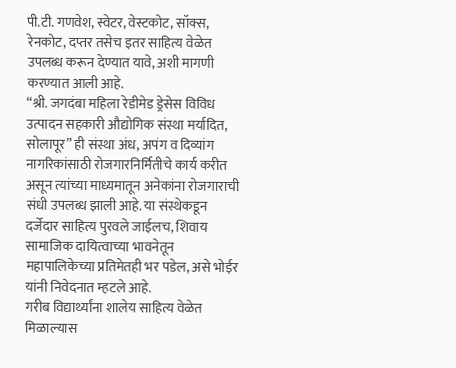पी.टी. गणवेश, स्वेटर, वेस्टकोट, सॉक्स, रेनकोट, दप्तर तसेच इतर साहित्य वेळेत उपलब्ध करून देण्यात यावे, अशी मागणी करण्यात आली आहे.
“श्री. जगदंबा महिला रेडीमेड ड्रेसेस विविध उत्पादन सहकारी औद्योगिक संस्था मर्यादित, सोलापूर” ही संस्था अंध, अपंग व दिव्यांग नागरिकांसाठी रोजगारनिर्मितीचे कार्य करीत असून त्यांच्या माध्यमातून अनेकांना रोजगाराची संधी उपलब्ध झाली आहे. या संस्थेकडून दर्जेदार साहित्य पुरवले जाईलच, शिवाय सामाजिक दायित्वाच्या भावनेतून महापालिकेच्या प्रतिमेतही भर पडेल, असे भोईर यांनी निवेदनात म्हटले आहे.
गरीब विद्यार्थ्यांना शालेय साहित्य वेळेत मिळाल्यास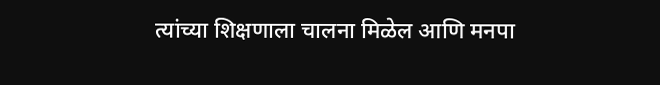त्यांच्या शिक्षणाला चालना मिळेल आणि मनपा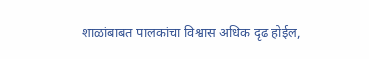शाळांबाबत पालकांचा विश्वास अधिक दृढ होईल,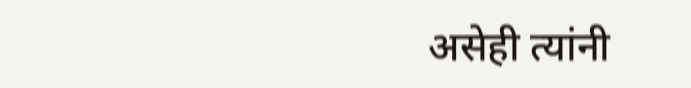असेही त्यांनी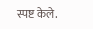स्पष्ट केले.